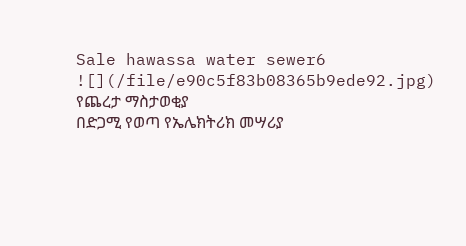Sale hawassa water sewer6
![](/file/e90c5f83b08365b9ede92.jpg)
የጨረታ ማስታወቂያ
በድጋሚ የወጣ የኤሌክትሪክ መሣሪያ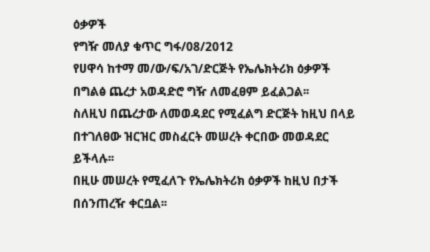ዕቃዎች
የግዥ መለያ ቁጥር ግፋ/08/2012
የሀዋሳ ከተማ መ/ው/ፍ/አገ/ድርጅት የኤሌክትሪክ ዕቃዎች በግልፅ ጨረታ አወዳድሮ ግዥ ለመፈፀም ይፈልጋል፡፡
ስለዚህ በጨረታው ለመወዳደር የሚፈልግ ድርጅት ከዚህ በላይ በተገለፀው ዝርዝር መስፈርት መሠረት ቀርበው መወዳደር ይችላሉ፡፡
በዚሁ መሠረት የሚፈለጉ የኤሌክትሪክ ዕቃዎች ከዚህ በታች በሰንጠረዥ ቀርቧል፡፡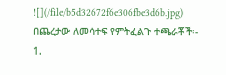![](/file/b5d32672f6e306fbe3d6b.jpg)
በጨረታው ለመሳተፍ የምትፈልጉ ተጫራቾች፡-
1.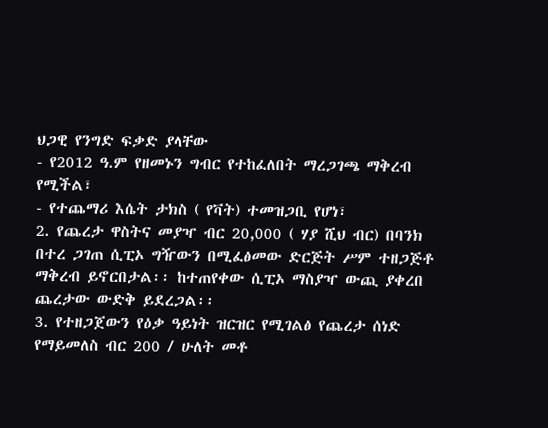ህጋዊ የንግድ ፍቃድ ያላቸው
- የ2012 ዓ.ም የዘመኑን ግብር የተከፈለበት ማረጋገጫ ማቅረብ የሚችል፣
- የተጨማሪ እሴት ታክስ ( የቫት) ተመዝጋቢ የሆነ፣
2. የጨረታ ዋስትና መያዣ ብር 20,000 ( ሃያ ሺህ ብር) በባንክ በተረ ጋገጠ ሲፒኦ ግዥውን በሚፈፅመው ድርጅት ሥም ተዘጋጅቶ ማቅረብ ይኖርበታል፡፡ ከተጠየቀው ሲፒኦ ማስያዣ ውጪ ያቀረበ ጨረታው ውድቅ ይደረጋል፡፡
3. የተዘጋጀውን የዕቃ ዓይነት ዝርዝር የሚገልፅ የጨረታ ሰነድ የማይመለስ ብር 200 / ሁለት መቶ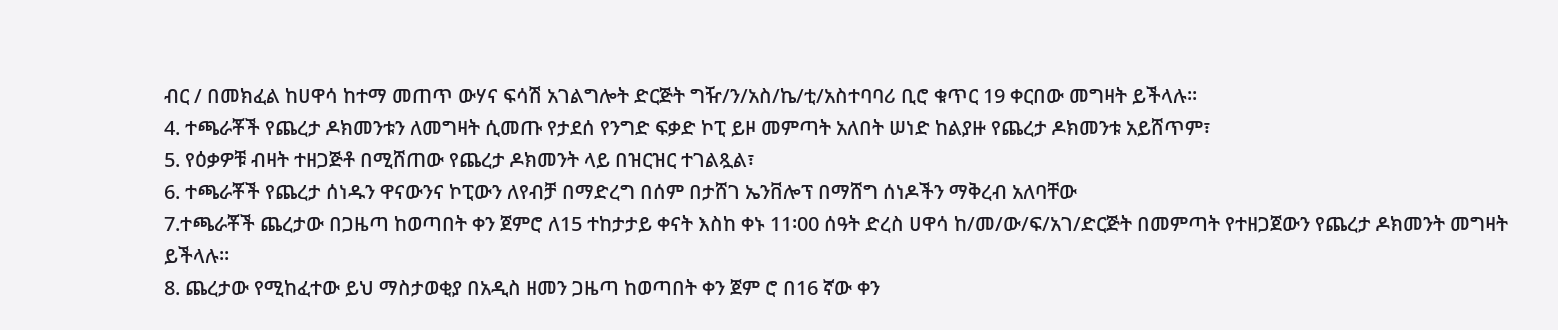ብር / በመክፈል ከሀዋሳ ከተማ መጠጥ ውሃና ፍሳሽ አገልግሎት ድርጅት ግዥ/ን/አስ/ኬ/ቲ/አስተባባሪ ቢሮ ቁጥር 19 ቀርበው መግዛት ይችላሉ፡፡
4. ተጫራቾች የጨረታ ዶክመንቱን ለመግዛት ሲመጡ የታደሰ የንግድ ፍቃድ ኮፒ ይዞ መምጣት አለበት ሠነድ ከልያዙ የጨረታ ዶክመንቱ አይሸጥም፣
5. የዕቃዎቹ ብዛት ተዘጋጅቶ በሚሸጠው የጨረታ ዶክመንት ላይ በዝርዝር ተገልጿል፣
6. ተጫራቾች የጨረታ ሰነዱን ዋናውንና ኮፒውን ለየብቻ በማድረግ በሰም በታሸገ ኤንቨሎፕ በማሸግ ሰነዶችን ማቅረብ አለባቸው
7.ተጫራቾች ጨረታው በጋዜጣ ከወጣበት ቀን ጀምሮ ለ15 ተከታታይ ቀናት እስከ ቀኑ 11፡00 ሰዓት ድረስ ሀዋሳ ከ/መ/ው/ፍ/አገ/ድርጅት በመምጣት የተዘጋጀውን የጨረታ ዶክመንት መግዛት ይችላሉ፡፡
8. ጨረታው የሚከፈተው ይህ ማስታወቂያ በአዲስ ዘመን ጋዜጣ ከወጣበት ቀን ጀም ሮ በ16 ኛው ቀን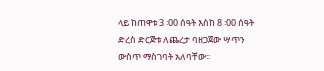ላይ ከጠዋቱ 3 ፡00 ሰዓት እስከ 8 ፡00 ሰዓት ድረስ ድርጅቱ ለጨረታ ባዘጋጀው ሣጥን ውስጥ ማስገባት አለባቸው፡፡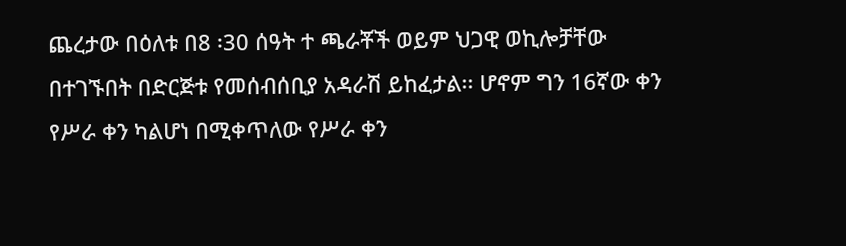ጨረታው በዕለቱ በ8 ፡30 ሰዓት ተ ጫራቾች ወይም ህጋዊ ወኪሎቻቸው በተገኙበት በድርጅቱ የመሰብሰቢያ አዳራሽ ይከፈታል፡፡ ሆኖም ግን 16ኛው ቀን የሥራ ቀን ካልሆነ በሚቀጥለው የሥራ ቀን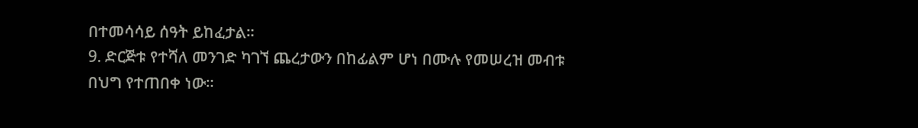በተመሳሳይ ሰዓት ይከፈታል፡፡
9. ድርጅቱ የተሻለ መንገድ ካገኘ ጨረታውን በከፊልም ሆነ በሙሉ የመሠረዝ መብቱ በህግ የተጠበቀ ነው፡፡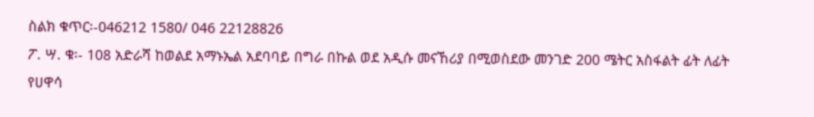ስልክ ቁጥር፡-046212 1580/ 046 22128826
ፖ. ሣ. ቁ፡- 108 አድራሻ ከወልደ አማኑኤል አደባባይ በግራ በኩል ወደ አዲሱ መናኸሪያ በሚወስደው መንገድ 200 ሜትር አስፋልት ፊት ለፊት
የሀዋሳ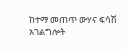ከተማ መጠጥ ውሃና ፍሳሽ አገልግሎት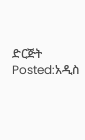ድርጅት
Posted:አዲስ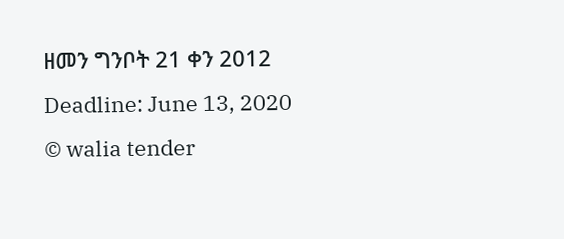ዘመን ግንቦት 21 ቀን 2012
Deadline: June 13, 2020
© walia tender